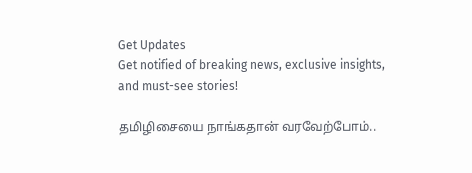Get Updates
Get notified of breaking news, exclusive insights, and must-see stories!

தமிழிசையை நாங்கதான் வரவேற்போம்..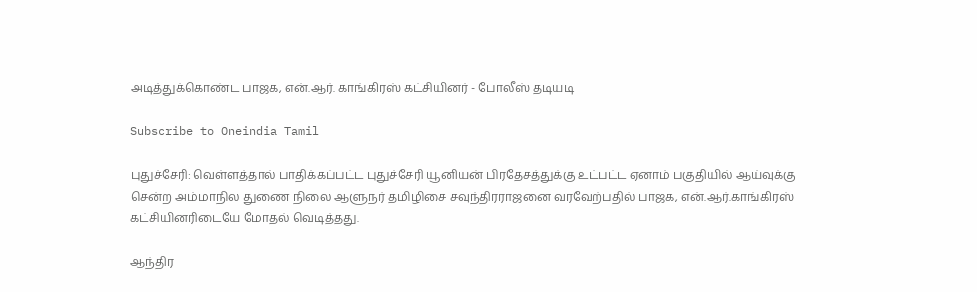அடித்துக்கொண்ட பாஜக, என்.ஆர். காங்கிரஸ் கட்சியினர் - போலீஸ் தடியடி

Subscribe to Oneindia Tamil

புதுச்சேரி: வெள்ளத்தால் பாதிக்கப்பட்ட புதுச்சேரி யூனியன் பிரதேசத்துக்கு உட்பட்ட ஏனாம் பகுதியில் ஆய்வுக்கு சென்ற அம்மாநில துணை நிலை ஆளுநர் தமிழிசை சவுந்திரராஜனை வரவேற்பதில் பாஜக, என்.ஆர்.காங்கிரஸ் கட்சியினரிடையே மோதல் வெடித்தது.

ஆந்திர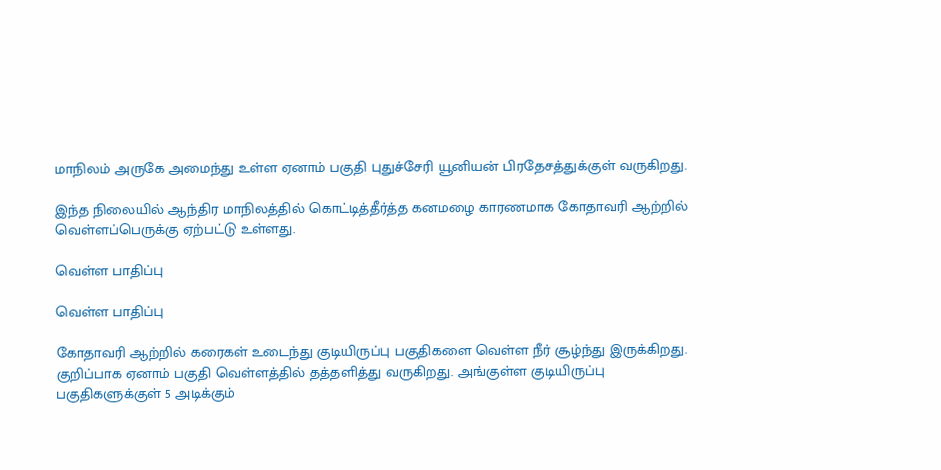மாநிலம் அருகே அமைந்து உள்ள ஏனாம் பகுதி புதுச்சேரி யூனியன் பிரதேசத்துக்குள் வருகிறது.

இந்த நிலையில் ஆந்திர மாநிலத்தில் கொட்டித்தீர்த்த கனமழை காரணமாக கோதாவரி ஆற்றில் வெள்ளப்பெருக்கு ஏற்பட்டு உள்ளது.

வெள்ள பாதிப்பு

வெள்ள பாதிப்பு

கோதாவரி ஆற்றில் கரைகள் உடைந்து குடியிருப்பு பகுதிகளை வெள்ள நீர் சூழ்ந்து இருக்கிறது. குறிப்பாக ஏனாம் பகுதி வெள்ளத்தில் தத்தளித்து வருகிறது. அங்குள்ள குடியிருப்பு பகுதிகளுக்குள் 5 அடிக்கும்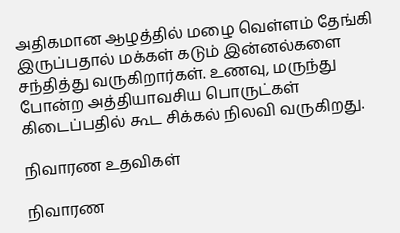அதிகமான ஆழத்தில் மழை வெள்ளம் தேங்கி இருப்பதால் மக்கள் கடும் இன்னல்களை சந்தித்து வருகிறார்கள். உணவு, மருந்து போன்ற அத்தியாவசிய பொருட்கள் கிடைப்பதில் கூட சிக்கல் நிலவி வருகிறது.

நிவாரண உதவிகள்

நிவாரண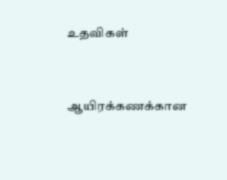உதவிகள்


ஆயிரக்கணக்கான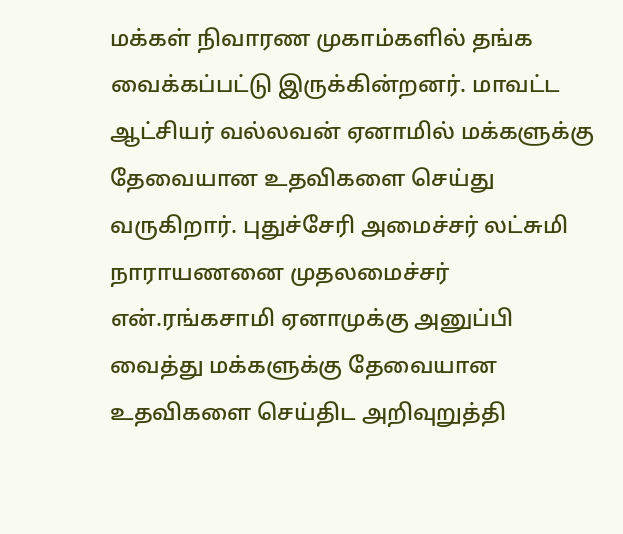மக்கள் நிவாரண முகாம்களில் தங்க வைக்கப்பட்டு இருக்கின்றனர். மாவட்ட ஆட்சியர் வல்லவன் ஏனாமில் மக்களுக்கு தேவையான உதவிகளை செய்து வருகிறார். புதுச்சேரி அமைச்சர் லட்சுமி நாராயணனை முதலமைச்சர் என்.ரங்கசாமி ஏனாமுக்கு அனுப்பி வைத்து மக்களுக்கு தேவையான உதவிகளை செய்திட அறிவுறுத்தி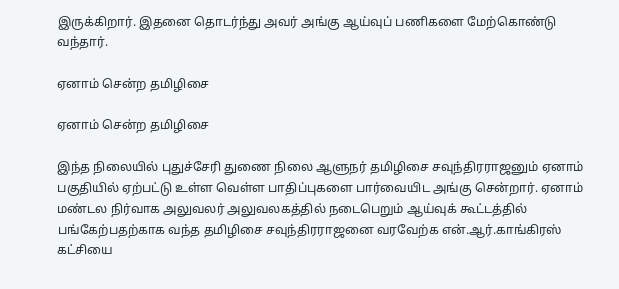இருக்கிறார். இதனை தொடர்ந்து அவர் அங்கு ஆய்வுப் பணிகளை மேற்கொண்டு வந்தார்.

ஏனாம் சென்ற தமிழிசை

ஏனாம் சென்ற தமிழிசை

இந்த நிலையில் புதுச்சேரி துணை நிலை ஆளுநர் தமிழிசை சவுந்திரராஜனும் ஏனாம் பகுதியில் ஏற்பட்டு உள்ள வெள்ள பாதிப்புகளை பார்வையிட அங்கு சென்றார். ஏனாம் மண்டல நிர்வாக அலுவலர் அலுவலகத்தில் நடைபெறும் ஆய்வுக் கூட்டத்தில் பங்கேற்பதற்காக வந்த தமிழிசை சவுந்திரராஜனை வரவேற்க என்.ஆர்.காங்கிரஸ் கட்சியை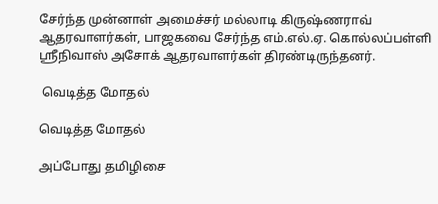சேர்ந்த முன்னாள் அமைச்சர் மல்லாடி கிருஷ்ணராவ் ஆதரவாளர்கள், பாஜகவை சேர்ந்த எம்.எல்.ஏ. கொல்லப்பள்ளி ஸ்ரீநிவாஸ் அசோக் ஆதரவாளர்கள் திரண்டிருந்தனர்.

 வெடித்த மோதல்

வெடித்த மோதல்

அப்போது தமிழிசை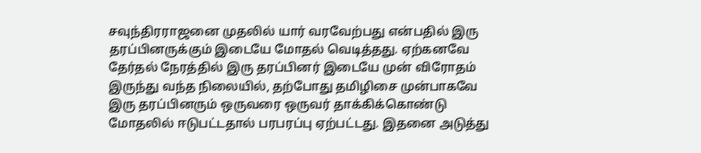சவுந்திரராஜனை முதலில் யார் வரவேற்பது என்பதில் இரு தரப்பினருக்கும் இடையே மோதல் வெடித்தது. ஏற்கனவே தேர்தல் நேரத்தில் இரு தரப்பினர் இடையே முன் விரோதம் இருந்து வந்த நிலையில், தற்போது தமிழிசை முன்பாகவே இரு தரப்பினரும் ஒருவரை ஒருவர் தாக்கிக்கொண்டு மோதலில் ஈடுபட்டதால் பரபரப்பு ஏற்பட்டது. இதனை அடுத்து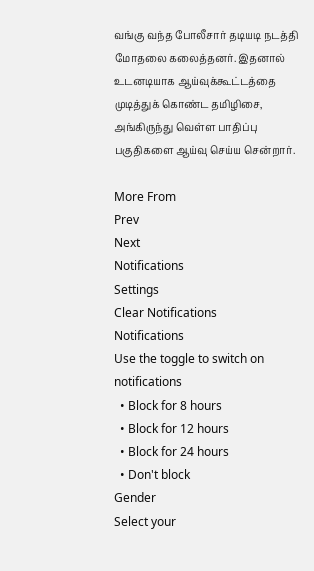வங்கு வந்த போலீசார் தடியடி நடத்தி மோதலை கலைத்தனர். இதனால் உடனடியாக ஆய்வுக்கூட்டத்தை முடித்துக் கொண்ட தமிழிசை, அங்கிருந்து வெள்ள பாதிப்பு பகுதிகளை ஆய்வு செய்ய சென்றார்.

More From
Prev
Next
Notifications
Settings
Clear Notifications
Notifications
Use the toggle to switch on notifications
  • Block for 8 hours
  • Block for 12 hours
  • Block for 24 hours
  • Don't block
Gender
Select your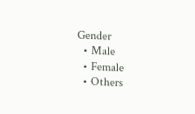Gender
  • Male
  • Female
  • Others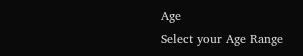Age
Select your Age Range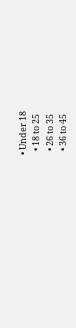• Under 18
  • 18 to 25
  • 26 to 35
  • 36 to 45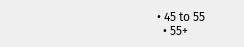• 45 to 55
  • 55+